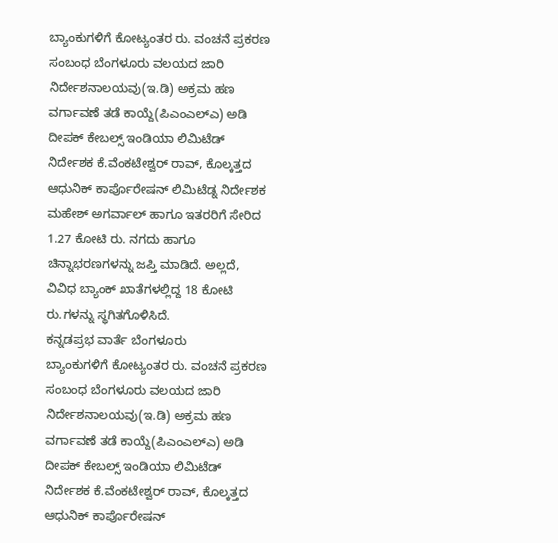ಬ್ಯಾಂಕುಗಳಿಗೆ ಕೋಟ್ಯಂತರ ರು. ವಂಚನೆ ಪ್ರಕರಣ ಸಂಬಂಧ ಬೆಂಗಳೂರು ವಲಯದ ಜಾರಿ ನಿರ್ದೇಶನಾಲಯವು(ಇ.ಡಿ) ಅಕ್ರಮ ಹಣ ವರ್ಗಾವಣೆ ತಡೆ ಕಾಯ್ದೆ(ಪಿಎಂಎಲ್ಎ) ಅಡಿ ದೀಪಕ್ ಕೇಬಲ್ಸ್ ಇಂಡಿಯಾ ಲಿಮಿಟೆಡ್ ನಿರ್ದೇಶಕ ಕೆ.ವೆಂಕಟೇಶ್ವರ್ ರಾವ್, ಕೊಲ್ಕತ್ತದ ಆಧುನಿಕ್ ಕಾರ್ಪೊರೇಷನ್ ಲಿಮಿಟೆಡ್ನ ನಿರ್ದೇಶಕ ಮಹೇಶ್ ಅಗರ್ವಾಲ್ ಹಾಗೂ ಇತರರಿಗೆ ಸೇರಿದ 1.27 ಕೋಟಿ ರು. ನಗದು ಹಾಗೂ ಚಿನ್ನಾಭರಣಗಳನ್ನು ಜಪ್ತಿ ಮಾಡಿದೆ. ಅಲ್ಲದೆ, ವಿವಿಧ ಬ್ಯಾಂಕ್ ಖಾತೆಗಳಲ್ಲಿದ್ದ 18 ಕೋಟಿ ರು.ಗಳನ್ನು ಸ್ಥಗಿತಗೊಳಿಸಿದೆ.
ಕನ್ನಡಪ್ರಭ ವಾರ್ತೆ ಬೆಂಗಳೂರು
ಬ್ಯಾಂಕುಗಳಿಗೆ ಕೋಟ್ಯಂತರ ರು. ವಂಚನೆ ಪ್ರಕರಣ ಸಂಬಂಧ ಬೆಂಗಳೂರು ವಲಯದ ಜಾರಿ ನಿರ್ದೇಶನಾಲಯವು(ಇ.ಡಿ) ಅಕ್ರಮ ಹಣ ವರ್ಗಾವಣೆ ತಡೆ ಕಾಯ್ದೆ(ಪಿಎಂಎಲ್ಎ) ಅಡಿ ದೀಪಕ್ ಕೇಬಲ್ಸ್ ಇಂಡಿಯಾ ಲಿಮಿಟೆಡ್ ನಿರ್ದೇಶಕ ಕೆ.ವೆಂಕಟೇಶ್ವರ್ ರಾವ್, ಕೊಲ್ಕತ್ತದ ಆಧುನಿಕ್ ಕಾರ್ಪೊರೇಷನ್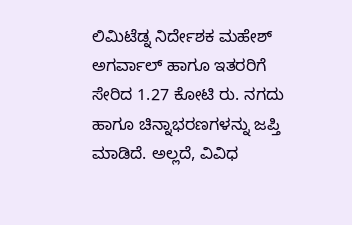ಲಿಮಿಟೆಡ್ನ ನಿರ್ದೇಶಕ ಮಹೇಶ್ ಅಗರ್ವಾಲ್ ಹಾಗೂ ಇತರರಿಗೆ ಸೇರಿದ 1.27 ಕೋಟಿ ರು. ನಗದು ಹಾಗೂ ಚಿನ್ನಾಭರಣಗಳನ್ನು ಜಪ್ತಿ ಮಾಡಿದೆ. ಅಲ್ಲದೆ, ವಿವಿಧ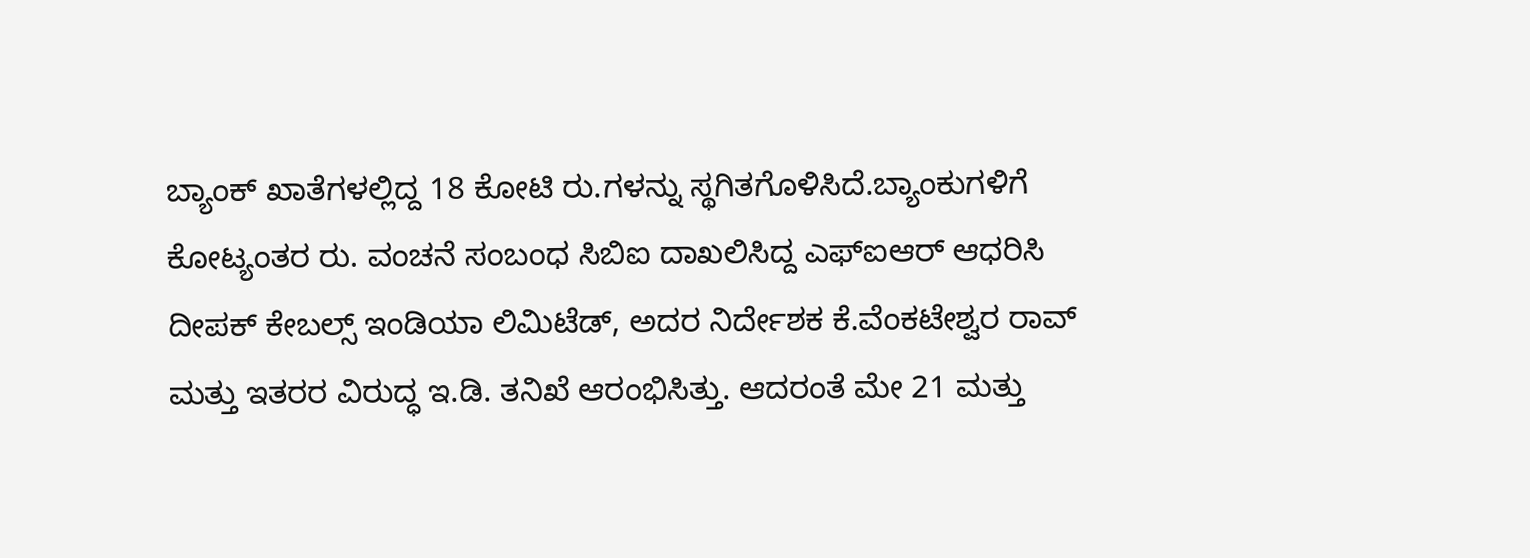ಬ್ಯಾಂಕ್ ಖಾತೆಗಳಲ್ಲಿದ್ದ 18 ಕೋಟಿ ರು.ಗಳನ್ನು ಸ್ಥಗಿತಗೊಳಿಸಿದೆ.ಬ್ಯಾಂಕುಗಳಿಗೆ ಕೋಟ್ಯಂತರ ರು. ವಂಚನೆ ಸಂಬಂಧ ಸಿಬಿಐ ದಾಖಲಿಸಿದ್ದ ಎಫ್ಐಆರ್ ಆಧರಿಸಿ ದೀಪಕ್ ಕೇಬಲ್ಸ್ ಇಂಡಿಯಾ ಲಿಮಿಟೆಡ್, ಅದರ ನಿರ್ದೇಶಕ ಕೆ.ವೆಂಕಟೇಶ್ವರ ರಾವ್ ಮತ್ತು ಇತರರ ವಿರುದ್ಧ ಇ.ಡಿ. ತನಿಖೆ ಆರಂಭಿಸಿತ್ತು. ಆದರಂತೆ ಮೇ 21 ಮತ್ತು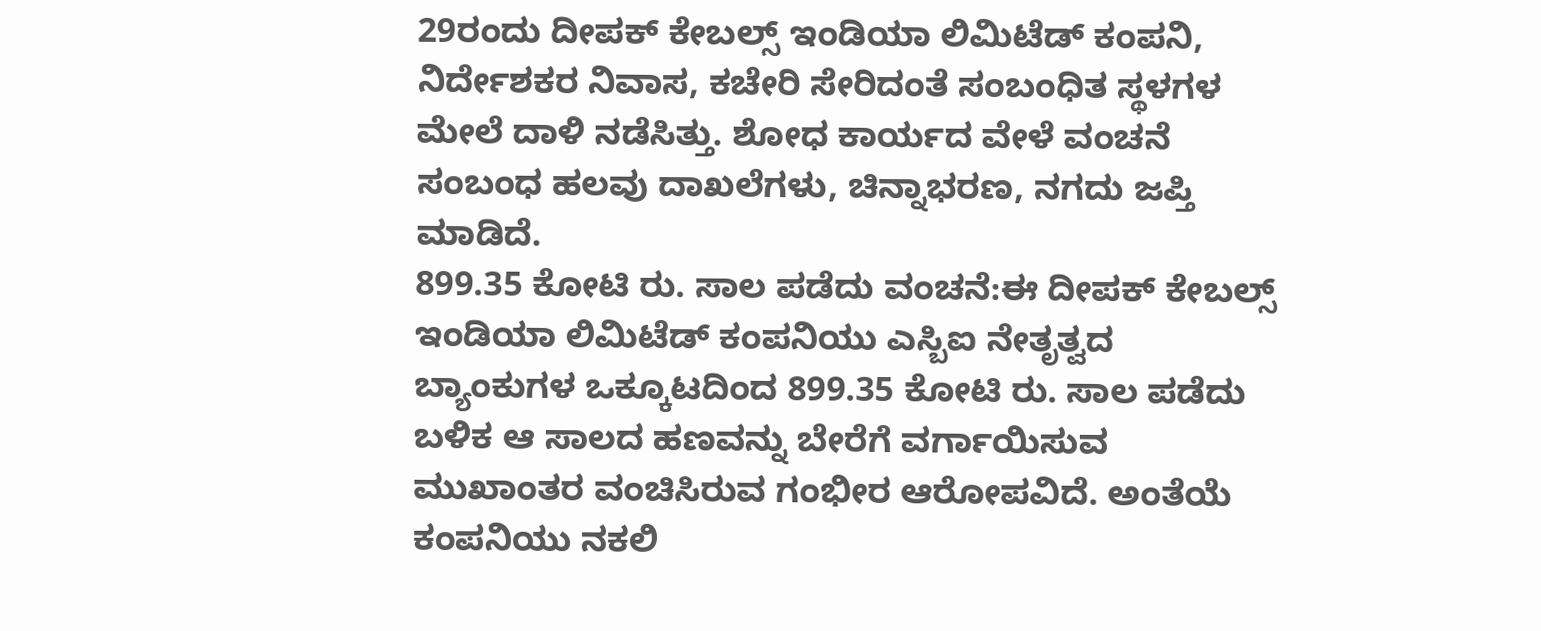29ರಂದು ದೀಪಕ್ ಕೇಬಲ್ಸ್ ಇಂಡಿಯಾ ಲಿಮಿಟೆಡ್ ಕಂಪನಿ, ನಿರ್ದೇಶಕರ ನಿವಾಸ, ಕಚೇರಿ ಸೇರಿದಂತೆ ಸಂಬಂಧಿತ ಸ್ಥಳಗಳ ಮೇಲೆ ದಾಳಿ ನಡೆಸಿತ್ತು. ಶೋಧ ಕಾರ್ಯದ ವೇಳೆ ವಂಚನೆ ಸಂಬಂಧ ಹಲವು ದಾಖಲೆಗಳು, ಚಿನ್ನಾಭರಣ, ನಗದು ಜಪ್ತಿ ಮಾಡಿದೆ.
899.35 ಕೋಟಿ ರು. ಸಾಲ ಪಡೆದು ವಂಚನೆ:ಈ ದೀಪಕ್ ಕೇಬಲ್ಸ್ ಇಂಡಿಯಾ ಲಿಮಿಟೆಡ್ ಕಂಪನಿಯು ಎಸ್ಬಿಐ ನೇತೃತ್ವದ ಬ್ಯಾಂಕುಗಳ ಒಕ್ಕೂಟದಿಂದ 899.35 ಕೋಟಿ ರು. ಸಾಲ ಪಡೆದು ಬಳಿಕ ಆ ಸಾಲದ ಹಣವನ್ನು ಬೇರೆಗೆ ವರ್ಗಾಯಿಸುವ ಮುಖಾಂತರ ವಂಚಿಸಿರುವ ಗಂಭೀರ ಆರೋಪವಿದೆ. ಅಂತೆಯೆ ಕಂಪನಿಯು ನಕಲಿ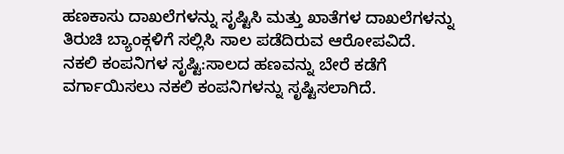ಹಣಕಾಸು ದಾಖಲೆಗಳನ್ನು ಸೃಷ್ಟಿಸಿ ಮತ್ತು ಖಾತೆಗಳ ದಾಖಲೆಗಳನ್ನು ತಿರುಚಿ ಬ್ಯಾಂಕ್ಗಳಿಗೆ ಸಲ್ಲಿಸಿ ಸಾಲ ಪಡೆದಿರುವ ಆರೋಪವಿದೆ.
ನಕಲಿ ಕಂಪನಿಗಳ ಸೃಷ್ಟಿ:ಸಾಲದ ಹಣವನ್ನು ಬೇರೆ ಕಡೆಗೆ ವರ್ಗಾಯಿಸಲು ನಕಲಿ ಕಂಪನಿಗಳನ್ನು ಸೃಷ್ಟಿಸಲಾಗಿದೆ.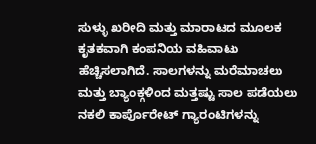ಸುಳ್ಳು ಖರೀದಿ ಮತ್ತು ಮಾರಾಟದ ಮೂಲಕ ಕೃತಕವಾಗಿ ಕಂಪನಿಯ ವಹಿವಾಟು ಹೆಚ್ಚಿಸಲಾಗಿದೆ. ಸಾಲಗಳನ್ನು ಮರೆಮಾಚಲು ಮತ್ತು ಬ್ಯಾಂಕ್ಗಳಿಂದ ಮತ್ತಷ್ಟು ಸಾಲ ಪಡೆಯಲು ನಕಲಿ ಕಾರ್ಪೊರೇಟ್ ಗ್ಯಾರಂಟಿಗಳನ್ನು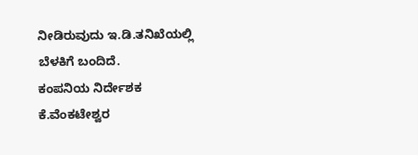ನೀಡಿರುವುದು ಇ.ಡಿ.ತನಿಖೆಯಲ್ಲಿ ಬೆಳಕಿಗೆ ಬಂದಿದೆ.
ಕಂಪನಿಯ ನಿರ್ದೇಶಕ ಕೆ.ವೆಂಕಟೇಶ್ವರ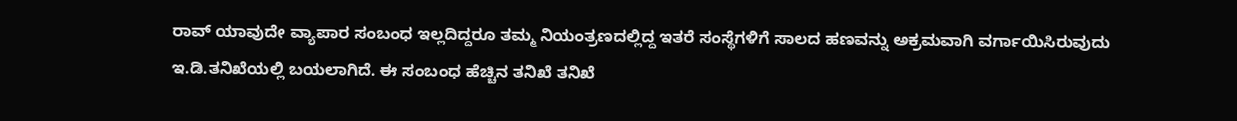ರಾವ್ ಯಾವುದೇ ವ್ಯಾಪಾರ ಸಂಬಂಧ ಇಲ್ಲದಿದ್ದರೂ ತಮ್ಮ ನಿಯಂತ್ರಣದಲ್ಲಿದ್ದ ಇತರೆ ಸಂಸ್ಥೆಗಳಿಗೆ ಸಾಲದ ಹಣವನ್ನು ಅಕ್ರಮವಾಗಿ ವರ್ಗಾಯಿಸಿರುವುದು ಇ.ಡಿ.ತನಿಖೆಯಲ್ಲಿ ಬಯಲಾಗಿದೆ. ಈ ಸಂಬಂಧ ಹೆಚ್ಚಿನ ತನಿಖೆ ತನಿಖೆ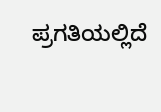ಪ್ರಗತಿಯಲ್ಲಿದೆ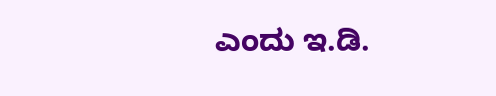ಎಂದು ಇ.ಡಿ.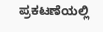ಪ್ರಕಟಣೆಯಲ್ಲಿ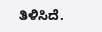ತಿಳಿಸಿದೆ.